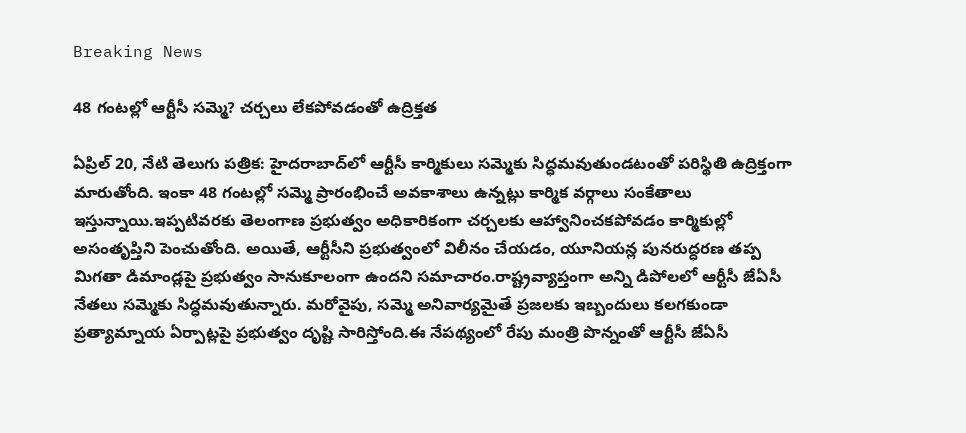Breaking News

48 గంటల్లో ఆర్టీసీ సమ్మె? చర్చలు లేకపోవడంతో ఉద్రిక్తత

ఏప్రిల్ 20, నేటి తెలుగు పత్రిక: హైదరాబాద్‌లో ఆర్టీసీ కార్మికులు సమ్మెకు సిద్ధమవుతుండటంతో పరిస్థితి ఉద్రిక్తంగా మారుతోంది. ఇంకా 48 గంటల్లో సమ్మె ప్రారంభించే అవకాశాలు ఉన్నట్లు కార్మిక వర్గాలు సంకేతాలు ఇస్తున్నాయి.ఇప్పటివరకు తెలంగాణ ప్రభుత్వం అధికారికంగా చర్చలకు ఆహ్వానించకపోవడం కార్మికుల్లో అసంతృప్తిని పెంచుతోంది. అయితే, ఆర్టీసీని ప్రభుత్వంలో విలీనం చేయడం, యూనియన్ల పునరుద్ధరణ తప్ప మిగతా డిమాండ్లపై ప్రభుత్వం సానుకూలంగా ఉందని సమాచారం.రాష్ట్రవ్యాప్తంగా అన్ని డిపోలలో ఆర్టీసీ జేఏసీ నేతలు సమ్మెకు సిద్ధమవుతున్నారు. మరోవైపు, సమ్మె అనివార్యమైతే ప్రజలకు ఇబ్బందులు కలగకుండా ప్రత్యామ్నాయ ఏర్పాట్లపై ప్రభుత్వం దృష్టి సారిస్తోంది.ఈ నేపథ్యంలో రేపు మంత్రి పొన్నంతో ఆర్టీసీ జేఏసీ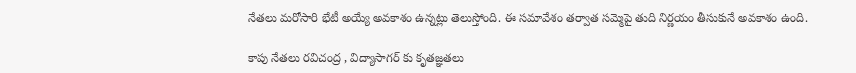నేతలు మరోసారి భేటీ అయ్యే అవకాశం ఉన్నట్లు తెలుస్తోంది. ఈ సమావేశం తర్వాత సమ్మెపై తుది నిర్ణయం తీసుకునే అవకాశం ఉంది.

కాపు నేతలు రవిచంద్ర , విద్యాసాగర్ కు కృతజ్ఞతలు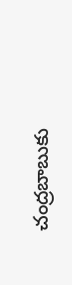చంద్రబాబుకు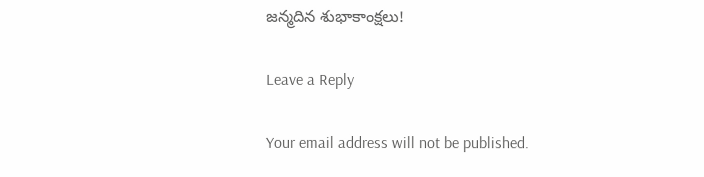జన్మదిన శుభాకాంక్షలు!

Leave a Reply

Your email address will not be published.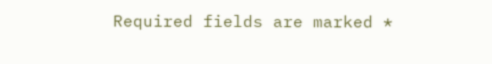Required fields are marked *